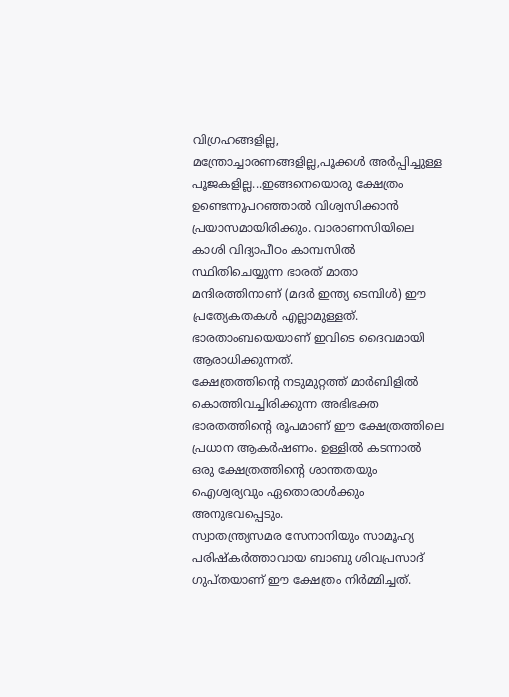വിഗ്രഹങ്ങളില്ല, മന്ത്രോച്ചാരണങ്ങളില്ല,പൂക്കൾ അർപ്പിച്ചുള്ള പൂജകളില്ല...ഇങ്ങനെയൊരു ക്ഷേത്രം ഉണ്ടെന്നുപറഞ്ഞാൽ വിശ്വസിക്കാൻ പ്രയാസമായിരിക്കും. വാരാണസിയിലെ കാശി വിദ്യാപീഠം കാമ്പസിൽ സ്ഥിതിചെയ്യുന്ന ഭാരത് മാതാ മന്ദിരത്തിനാണ് (മദർ ഇന്ത്യ ടെമ്പിൾ) ഈ പ്രത്യേകതകൾ എല്ലാമുള്ളത്. ഭാരതാംബയെയാണ് ഇവിടെ ദൈവമായി ആരാധിക്കുന്നത്.
ക്ഷേത്രത്തിന്റെ നടുമുറ്റത്ത് മാർബിളിൽ കൊത്തിവച്ചിരിക്കുന്ന അഭിഭക്ത ഭാരതത്തിന്റെ രൂപമാണ് ഈ ക്ഷേത്രത്തിലെ പ്രധാന ആകർഷണം. ഉള്ളിൽ കടന്നാൽ ഒരു ക്ഷേത്രത്തിന്റെ ശാന്തതയും ഐശ്വര്യവും ഏതൊരാൾക്കും അനുഭവപ്പെടും.
സ്വാതന്ത്ര്യസമര സേനാനിയും സാമൂഹ്യ പരിഷ്കർത്താവായ ബാബു ശിവപ്രസാദ് ഗുപ്തയാണ് ഈ ക്ഷേത്രം നിർമ്മിച്ചത്.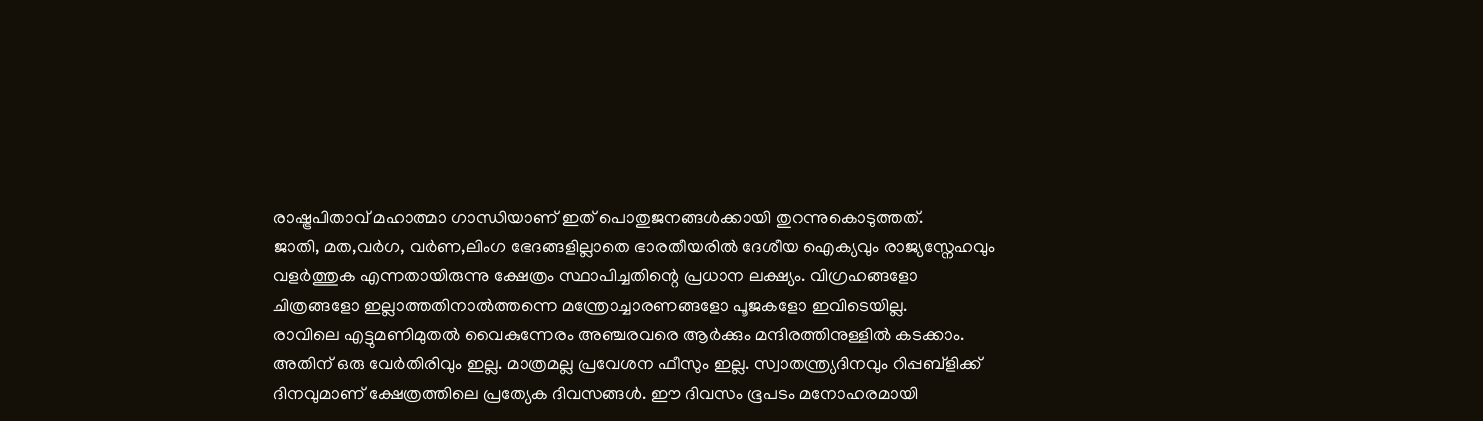രാഷ്ട്രപിതാവ് മഹാത്മാ ഗാന്ധിയാണ് ഇത് പൊതുജനങ്ങൾക്കായി തുറന്നുകൊടുത്തത്.
ജാതി, മത,വർഗ, വർണ,ലിംഗ ഭേദങ്ങളില്ലാതെ ഭാരതീയരിൽ ദേശീയ ഐക്യവും രാജ്യസ്നേഹവും വളർത്തുക എന്നതായിരുന്നു ക്ഷേത്രം സ്ഥാപിച്ചതിന്റെ പ്രധാന ലക്ഷ്യം. വിഗ്രഹങ്ങളോ ചിത്രങ്ങളോ ഇല്ലാത്തതിനാൽത്തന്നെ മന്ത്രോച്ചാരണങ്ങളോ പൂജകളോ ഇവിടെയില്ല.
രാവിലെ എട്ടുമണിമുതൽ വൈകുന്നേരം അഞ്ചരവരെ ആർക്കും മന്ദിരത്തിനുള്ളിൽ കടക്കാം. അതിന് ഒരു വേർതിരിവും ഇല്ല. മാത്രമല്ല പ്രവേശന ഫീസും ഇല്ല. സ്വാതന്ത്ര്യദിനവും റിപ്പബ്ളിക്ക് ദിനവുമാണ് ക്ഷേത്രത്തിലെ പ്രത്യേക ദിവസങ്ങൾ. ഈ ദിവസം ഭൂപടം മനോഹരമായി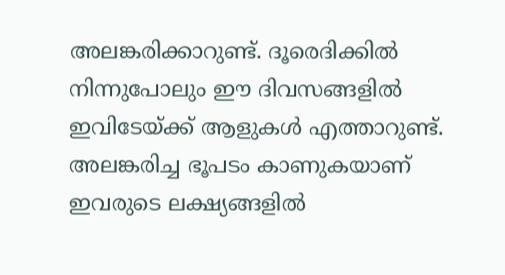അലങ്കരിക്കാറുണ്ട്. ദൂരെദിക്കിൽ നിന്നുപോലും ഈ ദിവസങ്ങളിൽ ഇവിടേയ്ക്ക് ആളുകൾ എത്താറുണ്ട്. അലങ്കരിച്ച ഭൂപടം കാണുകയാണ് ഇവരുടെ ലക്ഷ്യങ്ങളിൽ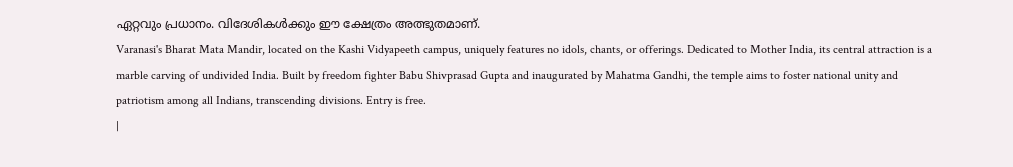ഏറ്റവും പ്രധാനം. വിദേശികൾക്കും ഈ ക്ഷേത്രം അത്ഭുതമാണ്.
Varanasi's Bharat Mata Mandir, located on the Kashi Vidyapeeth campus, uniquely features no idols, chants, or offerings. Dedicated to Mother India, its central attraction is a marble carving of undivided India. Built by freedom fighter Babu Shivprasad Gupta and inaugurated by Mahatma Gandhi, the temple aims to foster national unity and patriotism among all Indians, transcending divisions. Entry is free.
|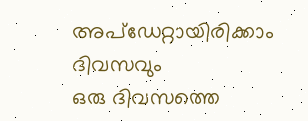അപ്ഡേറ്റായിരിക്കാം ദിവസവും
ഒരു ദിവസത്തെ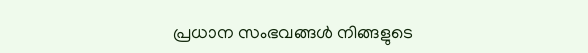പ്രധാന സംഭവങ്ങൾ നിങ്ങളുടെ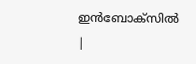ഇൻബോക്സിൽ |